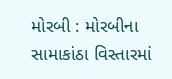મોરબી : મોરબીના સામાકાંઠા વિસ્તારમાં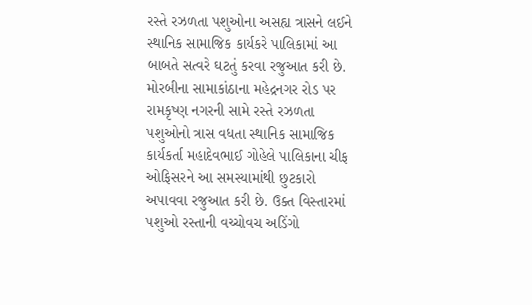રસ્તે રઝળતા પશુઓના અસહ્ય ત્રાસને લઈને સ્થાનિક સામાજિક કાર્યકરે પાલિકામાં આ બાબતે સત્વરે ઘટતું કરવા રજુઆત કરી છે. મોરબીના સામાકાંઠાના મહેદ્રનગર રોડ પર રામકૃષ્ણ નગરની સામે રસ્તે રઝળતા પશુઓનો ત્રાસ વધતા સ્થાનિક સામાજિક કાર્યકર્તા મહાદેવભાઈ ગોહેલે પાલિકાના ચીફ ઓફિસરને આ સમસ્યામાંથી છુટકારો અપાવવા રજુઆત કરી છે. ઉક્ત વિસ્તારમાં પશુઓ રસ્તાની વચ્ચોવચ અડિંગો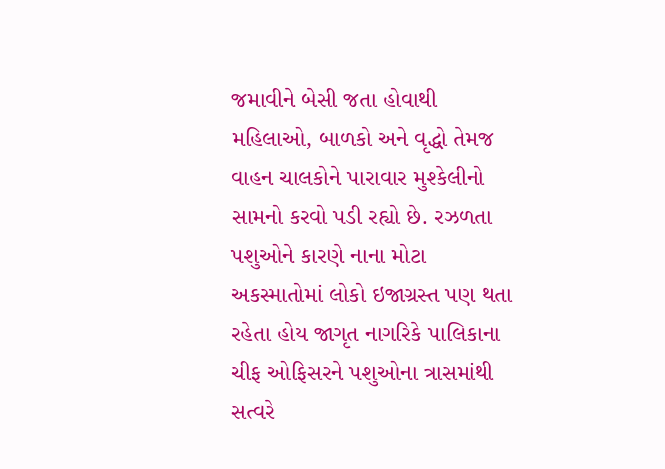જમાવીને બેસી જતા હોવાથી મહિલાઓ, બાળકો અને વૃદ્ધો તેમજ વાહન ચાલકોને પારાવાર મુશ્કેલીનો સામનો કરવો પડી રહ્યો છે. રઝળતા પશુઓને કારણે નાના મોટા અકસ્માતોમાં લોકો ઇજાગ્રસ્ત પણ થતા રહેતા હોય જાગૃત નાગરિકે પાલિકાના ચીફ ઓફિસરને પશુઓના ત્રાસમાંથી સત્વરે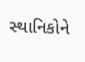સ્થાનિકોને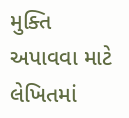મુક્તિ અપાવવા માટે લેખિતમાં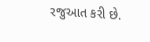રજુઆત કરી છે.